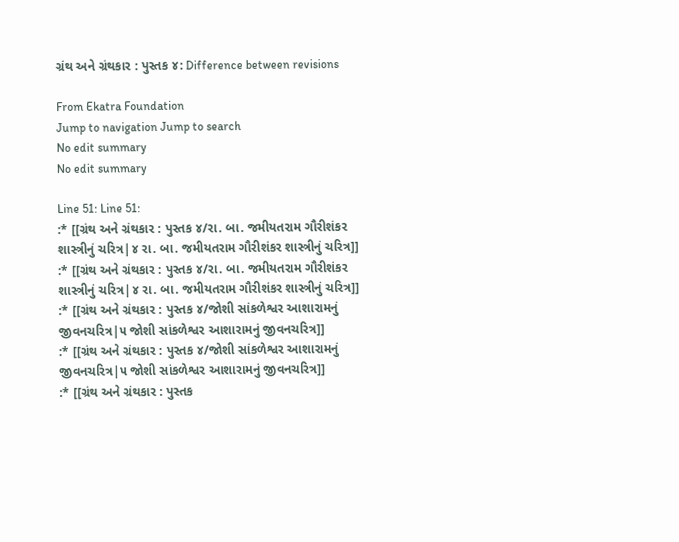ગ્રંથ અને ગ્રંથકાર : પુસ્તક ૪: Difference between revisions

From Ekatra Foundation
Jump to navigation Jump to search
No edit summary
No edit summary

Line 51: Line 51:
:* [[ગ્રંથ અને ગ્રંથકાર : પુસ્તક ૪/રા. બા. જમીયતરામ ગૌરીશંકર શાસ્ત્રીનું ચરિત્ર|૪ રા. બા. જમીયતરામ ગૌરીશંકર શાસ્ત્રીનું ચરિત્ર]]
:* [[ગ્રંથ અને ગ્રંથકાર : પુસ્તક ૪/રા. બા. જમીયતરામ ગૌરીશંકર શાસ્ત્રીનું ચરિત્ર|૪ રા. બા. જમીયતરામ ગૌરીશંકર શાસ્ત્રીનું ચરિત્ર]]
:* [[ગ્રંથ અને ગ્રંથકાર : પુસ્તક ૪/જોશી સાંકળેશ્વર આશારામનું જીવનચરિત્ર|૫ જોશી સાંકળેશ્વર આશારામનું જીવનચરિત્ર]]
:* [[ગ્રંથ અને ગ્રંથકાર : પુસ્તક ૪/જોશી સાંકળેશ્વર આશારામનું જીવનચરિત્ર|૫ જોશી સાંકળેશ્વર આશારામનું જીવનચરિત્ર]]
:* [[ગ્રંથ અને ગ્રંથકાર : પુસ્તક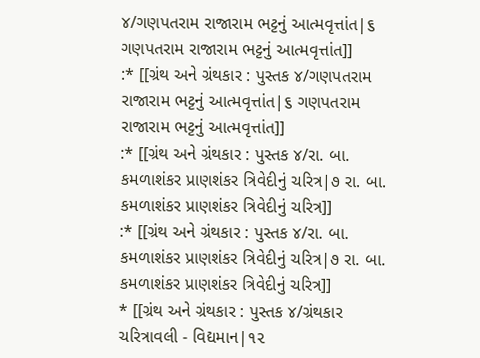૪/ગણપતરામ રાજારામ ભટ્ટનું આત્મવૃત્તાંત|૬ ગણપતરામ રાજારામ ભટ્ટનું આત્મવૃત્તાંત]]
:* [[ગ્રંથ અને ગ્રંથકાર : પુસ્તક ૪/ગણપતરામ રાજારામ ભટ્ટનું આત્મવૃત્તાંત|૬ ગણપતરામ રાજારામ ભટ્ટનું આત્મવૃત્તાંત]]
:* [[ગ્રંથ અને ગ્રંથકાર : પુસ્તક ૪/રા. બા. કમળાશંકર પ્રાણશંકર ત્રિવેદીનું ચરિત્ર|૭ રા. બા. કમળાશંકર પ્રાણશંકર ત્રિવેદીનું ચરિત્ર]]
:* [[ગ્રંથ અને ગ્રંથકાર : પુસ્તક ૪/રા. બા. કમળાશંકર પ્રાણશંકર ત્રિવેદીનું ચરિત્ર|૭ રા. બા. કમળાશંકર પ્રાણશંકર ત્રિવેદીનું ચરિત્ર]]
* [[ગ્રંથ અને ગ્રંથકાર : પુસ્તક ૪/ગ્રંથકાર ચરિત્રાવલી - વિદ્યમાન|૧૨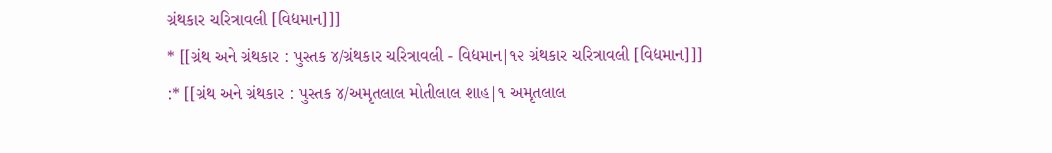ગ્રંથકાર ચરિત્રાવલી [વિદ્યમાન]]]
* [[ગ્રંથ અને ગ્રંથકાર : પુસ્તક ૪/ગ્રંથકાર ચરિત્રાવલી - વિદ્યમાન|૧૨ ગ્રંથકાર ચરિત્રાવલી [વિદ્યમાન]]]
:* [[ગ્રંથ અને ગ્રંથકાર : પુસ્તક ૪/અમૃતલાલ મોતીલાલ શાહ|૧ અમૃતલાલ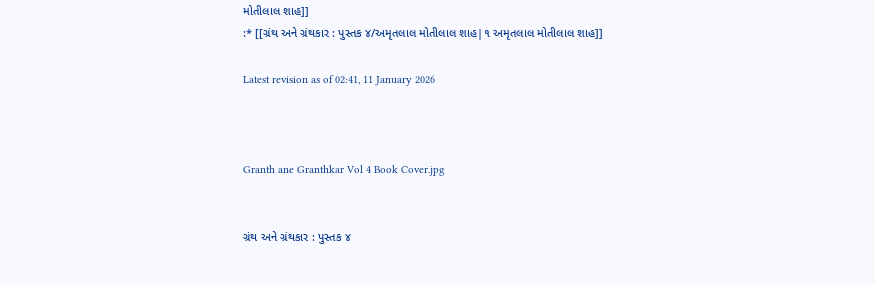મોતીલાલ શાહ]]
:* [[ગ્રંથ અને ગ્રંથકાર : પુસ્તક ૪/અમૃતલાલ મોતીલાલ શાહ|૧ અમૃતલાલ મોતીલાલ શાહ]]

Latest revision as of 02:41, 11 January 2026



Granth ane Granthkar Vol 4 Book Cover.jpg


ગ્રંથ અને ગ્રંથકાર : પુસ્તક ૪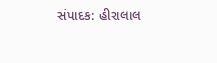સંપાદક: હીરાલાલ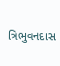ત્રિભુવનદાસ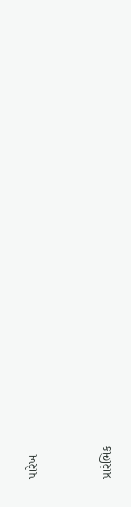પારેખ


પ્રારંભિક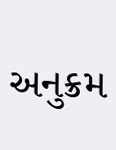અનુક્રમ